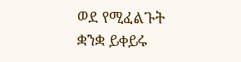ወደ የሚፈልጉት ቋንቋ ይቀይሩ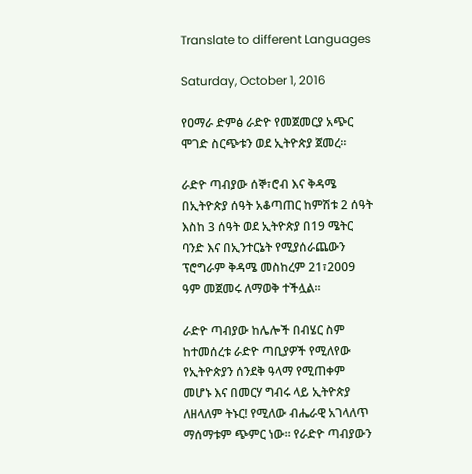Translate to different Languages

Saturday, October 1, 2016

የዐማራ ድምፅ ራድዮ የመጀመርያ አጭር ሞገድ ስርጭቱን ወደ ኢትዮጵያ ጀመረ።

ራድዮ ጣብያው ሰኞ፣ሮብ እና ቅዳሜ በኢትዮጵያ ሰዓት አቆጣጠር ከምሽቱ 2 ሰዓት እስከ 3 ሰዓት ወደ ኢትዮጵያ በ19 ሜትር ባንድ እና በኢንተርኔት የሚያሰራጨውን ፕሮግራም ቅዳሜ መስከረም 21፣2009 ዓም መጀመሩ ለማወቅ ተችሏል።

ራድዮ ጣብያው ከሌሎች በብሄር ስም ከተመሰረቱ ራድዮ ጣቢያዎች የሚለየው የኢትዮጵያን ሰንደቅ ዓላማ የሚጠቀም መሆኑ እና በመርሃ ግብሩ ላይ ኢትዮጵያ ለዘላለም ትኑር! የሚለው ብሔራዊ አገላለጥ ማሰማቱም ጭምር ነው። የራድዮ ጣብያውን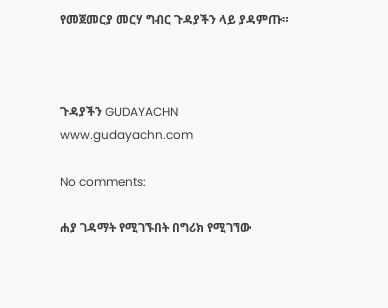የመጀመርያ መርሃ ግብር ጉዳያችን ላይ ያዳምጡ።



ጉዳያችን GUDAYACHN www.gudayachn.com

No comments:

ሐያ ገዳማት የሚገኙበት በግሪክ የሚገኘው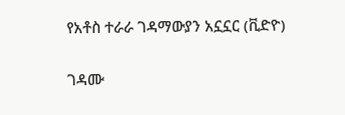የአቶስ ተራራ ገዳማውያን አኗኗር (ቪድዮ)

ገዳሙ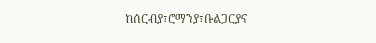ከሰርብያ፣ሮማንያ፣ቡልጋርያና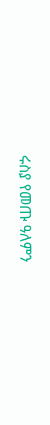ሩስያ የመጡ ዓለምን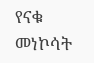የናቁ መነኮሳት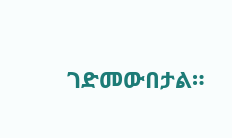ገድመውበታል።